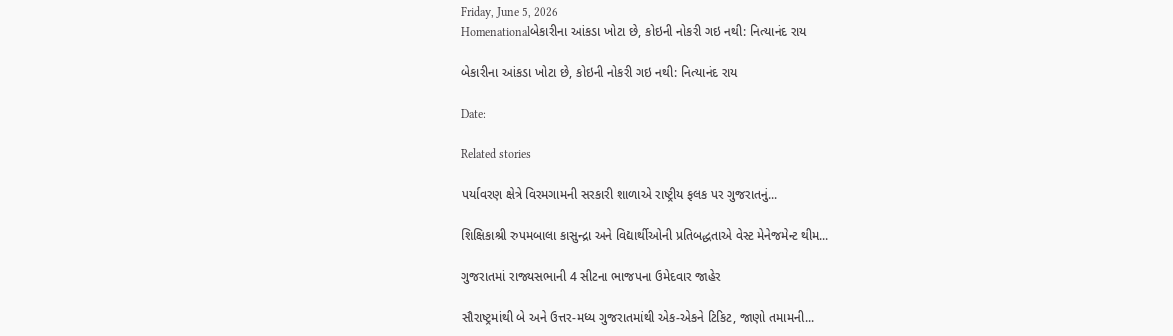Friday, June 5, 2026
Homenationalબેકારીના આંકડા ખોટા છે, કોઇની નોકરી ગઇ નથી: નિત્યાનંદ રાય

બેકારીના આંકડા ખોટા છે, કોઇની નોકરી ગઇ નથી: નિત્યાનંદ રાય

Date:

Related stories

પર્યાવરણ ક્ષેત્રે વિરમગામની સરકારી શાળાએ રાષ્ટ્રીય ફલક પર ગુજરાતનું...

શિક્ષિકાશ્રી રુપમબાલા કાસુન્દ્રા અને વિદ્યાર્થીઓની પ્રતિબદ્ધતાએ વેસ્ટ મેનેજમેન્ટ થીમ...

ગુજરાતમાં રાજ્યસભાની 4 સીટના ભાજપના ઉમેદવાર જાહેર

સૌરાષ્ટ્રમાંથી બે અને ઉત્તર-મધ્ય ગુજરાતમાંથી એક-એકને ટિકિટ, જાણો તમામની...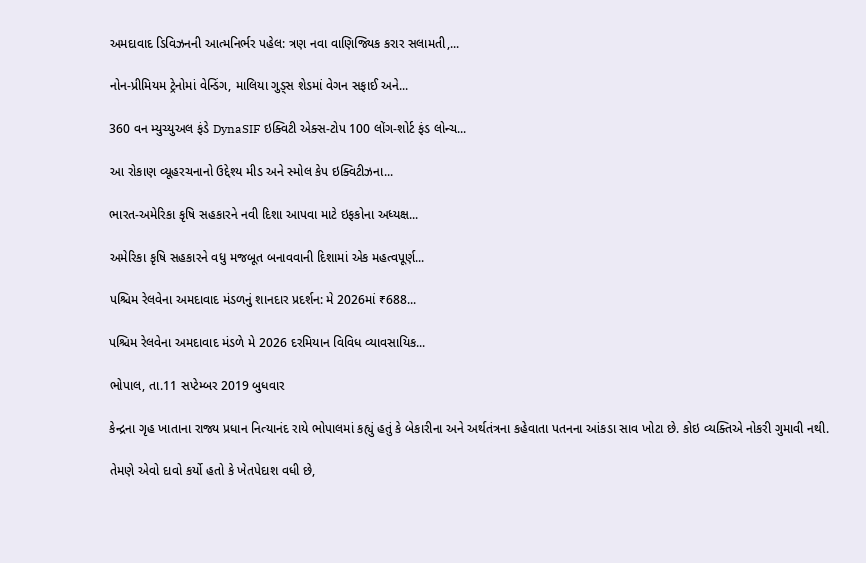અમદાવાદ ડિવિઝનની આત્મનિર્ભર પહેલ: ત્રણ નવા વાણિજ્યિક કરાર સલામતી,...

નોન-પ્રીમિયમ ટ્રેનોમાં વેન્ડિંગ, માલિયા ગુડ્સ શેડમાં વેગન સફાઈ અને...

360 વન મ્યુચ્યુઅલ ફંડે DynaSIF ઇક્વિટી એક્સ-ટોપ 100 લોંગ-શોર્ટ ફંડ લોન્ચ...

આ રોકાણ વ્યૂહરચનાનો ઉદ્દેશ્ય મીડ અને સ્મોલ કેપ ઇક્વિટીઝના...

ભારત-અમેરિકા કૃષિ સહકારને નવી દિશા આપવા માટે ઇફકોના અધ્યક્ષ...

અમેરિકા કૃષિ સહકારને વધુ મજબૂત બનાવવાની દિશામાં એક મહત્વપૂર્ણ...

પશ્ચિમ રેલવેના અમદાવાદ મંડળનું શાનદાર પ્રદર્શન: મે 2026માં ₹688...

પશ્ચિમ રેલવેના અમદાવાદ મંડળે મે 2026 દરમિયાન વિવિધ વ્યાવસાયિક...

ભોપાલ, તા.11 સપ્ટેમ્બર 2019 બુધવાર

કેન્દ્રના ગૃહ ખાતાના રાજ્ય પ્રધાન નિત્યાનંદ રાયે ભોપાલમાં કહ્યું હતું કે બેકારીના અને અર્થતંત્રના કહેવાતા પતનના આંકડા સાવ ખોટા છે. કોઇ વ્યક્તિએ નોકરી ગુમાવી નથી.

તેમણે એવો દાવો કર્યો હતો કે ખેતપેદાશ વધી છે,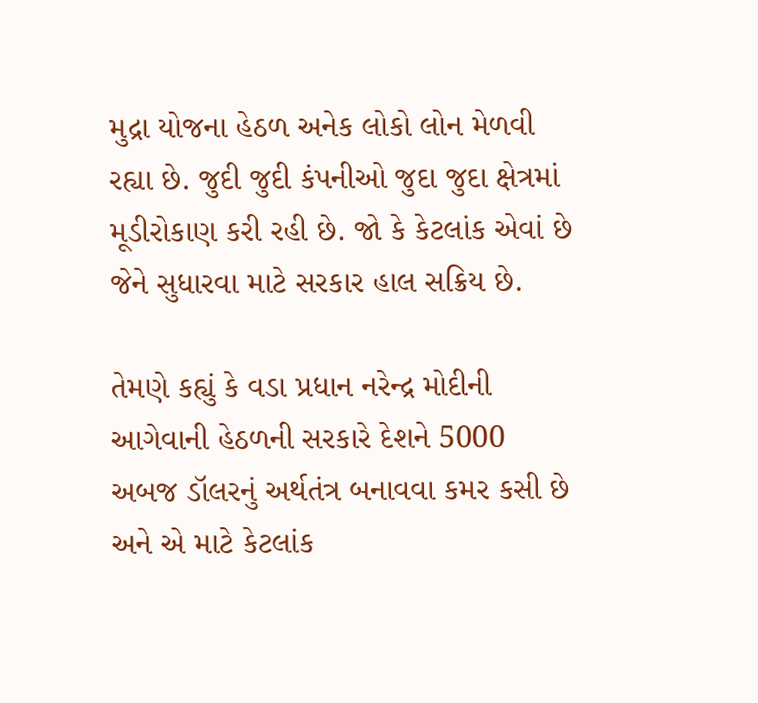મુદ્રા યોજના હેઠળ અનેક લોકો લોન મેળવી રહ્યા છે. જુદી જુદી કંપનીઓ જુદા જુદા ક્ષેત્રમાં મૂડીરોકાણ કરી રહી છે. જો કે કેટલાંક એવાં છે જેને સુધારવા માટે સરકાર હાલ સક્રિય છે.

તેમણે કહ્યું કે વડા પ્રધાન નરેન્દ્ર મોદીની આગેવાની હેઠળની સરકારે દેશને 5000 અબજ ડૉલરનું અર્થતંત્ર બનાવવા કમર કસી છે અને એ માટે કેટલાંક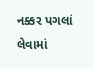નક્કર પગલાં લેવામાં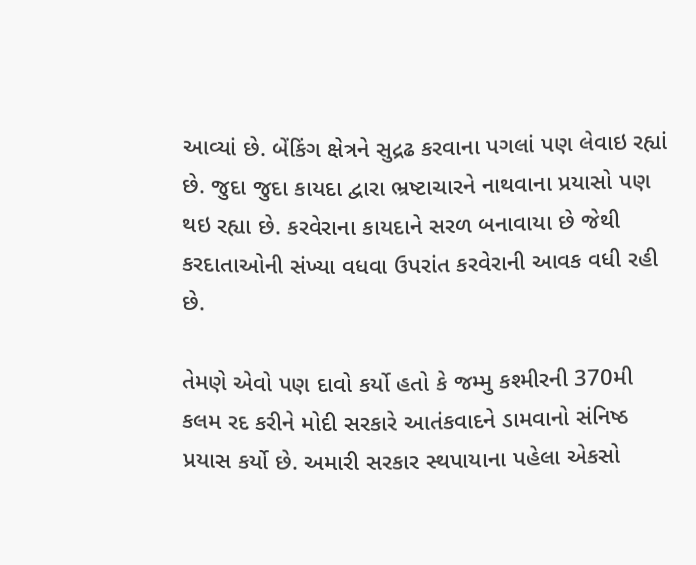આવ્યાં છે. બેંકિંગ ક્ષેત્રને સુદ્રઢ કરવાના પગલાં પણ લેવાઇ રહ્યાં છે. જુદા જુદા કાયદા દ્વારા ભ્રષ્ટાચારને નાથવાના પ્રયાસો પણ થઇ રહ્યા છે. કરવેરાના કાયદાને સરળ બનાવાયા છે જેથી કરદાતાઓની સંખ્યા વધવા ઉપરાંત કરવેરાની આવક વધી રહી છે.

તેમણે એવો પણ દાવો કર્યો હતો કે જમ્મુ કશ્મીરની 370મી કલમ રદ કરીને મોદી સરકારે આતંકવાદને ડામવાનો સંનિષ્ઠ પ્રયાસ કર્યો છે. અમારી સરકાર સ્થપાયાના પહેલા એકસો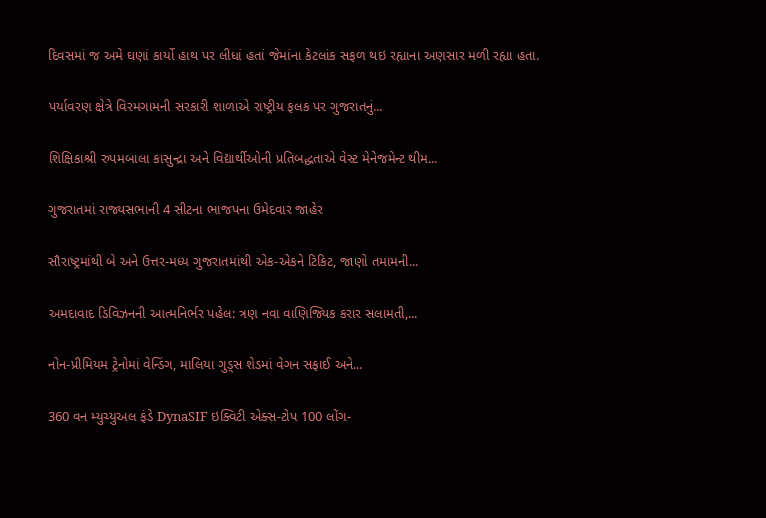દિવસમાં જ અમે ઘણાં કાર્યો હાથ પર લીધાં હતાં જેમાંના કેટલાંક સફળ થઇ રહ્યાના અણસાર મળી રહ્યા હતા.

પર્યાવરણ ક્ષેત્રે વિરમગામની સરકારી શાળાએ રાષ્ટ્રીય ફલક પર ગુજરાતનું...

શિક્ષિકાશ્રી રુપમબાલા કાસુન્દ્રા અને વિદ્યાર્થીઓની પ્રતિબદ્ધતાએ વેસ્ટ મેનેજમેન્ટ થીમ...

ગુજરાતમાં રાજ્યસભાની 4 સીટના ભાજપના ઉમેદવાર જાહેર

સૌરાષ્ટ્રમાંથી બે અને ઉત્તર-મધ્ય ગુજરાતમાંથી એક-એકને ટિકિટ, જાણો તમામની...

અમદાવાદ ડિવિઝનની આત્મનિર્ભર પહેલ: ત્રણ નવા વાણિજ્યિક કરાર સલામતી,...

નોન-પ્રીમિયમ ટ્રેનોમાં વેન્ડિંગ, માલિયા ગુડ્સ શેડમાં વેગન સફાઈ અને...

360 વન મ્યુચ્યુઅલ ફંડે DynaSIF ઇક્વિટી એક્સ-ટોપ 100 લોંગ-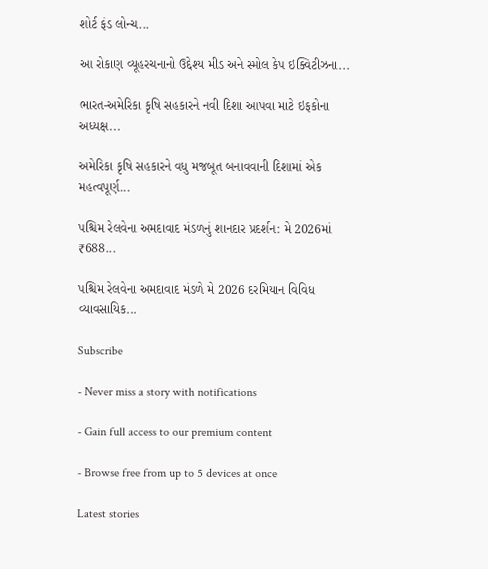શોર્ટ ફંડ લોન્ચ...

આ રોકાણ વ્યૂહરચનાનો ઉદ્દેશ્ય મીડ અને સ્મોલ કેપ ઇક્વિટીઝના...

ભારત-અમેરિકા કૃષિ સહકારને નવી દિશા આપવા માટે ઇફકોના અધ્યક્ષ...

અમેરિકા કૃષિ સહકારને વધુ મજબૂત બનાવવાની દિશામાં એક મહત્વપૂર્ણ...

પશ્ચિમ રેલવેના અમદાવાદ મંડળનું શાનદાર પ્રદર્શન: મે 2026માં ₹688...

પશ્ચિમ રેલવેના અમદાવાદ મંડળે મે 2026 દરમિયાન વિવિધ વ્યાવસાયિક...

Subscribe

- Never miss a story with notifications

- Gain full access to our premium content

- Browse free from up to 5 devices at once

Latest stories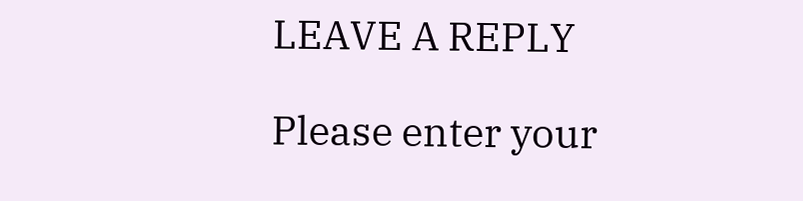LEAVE A REPLY

Please enter your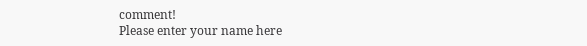comment!
Please enter your name here